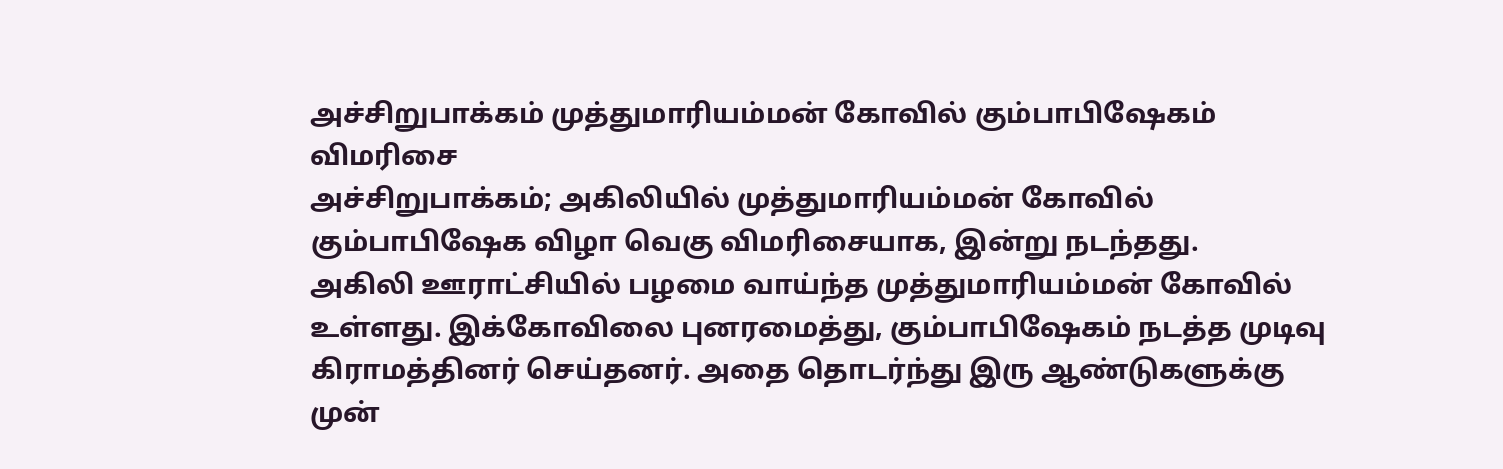அச்சிறுபாக்கம் முத்துமாரியம்மன் கோவில் கும்பாபிஷேகம் விமரிசை
அச்சிறுபாக்கம்; அகிலியில் முத்துமாரியம்மன் கோவில் கும்பாபிஷேக விழா வெகு விமரிசையாக, இன்று நடந்தது.
அகிலி ஊராட்சியில் பழமை வாய்ந்த முத்துமாரியம்மன் கோவில் உள்ளது. இக்கோவிலை புனரமைத்து, கும்பாபிஷேகம் நடத்த முடிவு கிராமத்தினர் செய்தனர். அதை தொடர்ந்து இரு ஆண்டுகளுக்கு முன்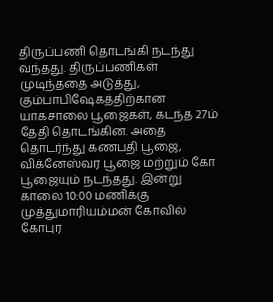திருப்பணி தொடங்கி நடந்து வந்தது. திருப்பணிகள் முடிந்ததை அடுத்து, கும்பாபிஷேகத்திற்கான யாகசாலை பூஜைகள், கடந்த 27ம் தேதி தொடங்கின. அதை தொடர்ந்து கணபதி பூஜை, விக்னேஸ்வர பூஜை மற்றும் கோ பூஜையும் நடந்தது. இன்று காலை 10:00 மணிக்கு முத்துமாரியம்மன் கோவில் கோபுர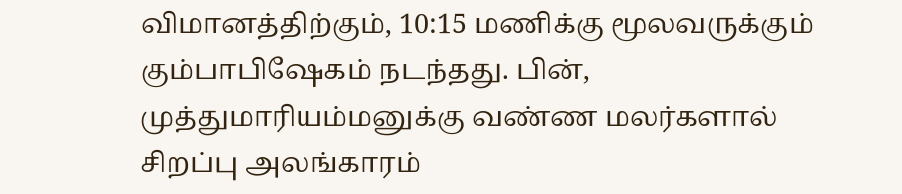விமானத்திற்கும், 10:15 மணிக்கு மூலவருக்கும் கும்பாபிஷேகம் நடந்தது. பின், முத்துமாரியம்மனுக்கு வண்ண மலர்களால் சிறப்பு அலங்காரம்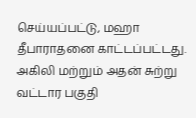செய்யப்பட்டு, மஹா தீபாராதனை காட்டப்பட்டது. அகிலி மற்றும் அதன் சுற்று வட்டார பகுதி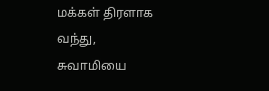மக்கள் திரளாக வந்து, சுவாமியை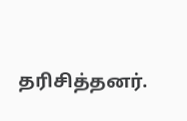தரிசித்தனர்.